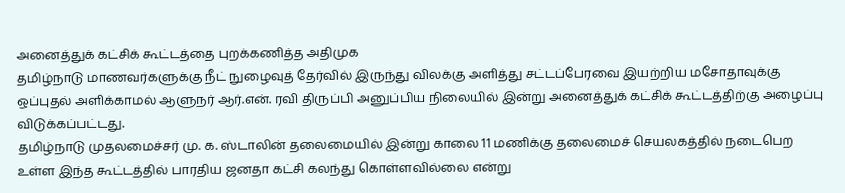அனைத்துக் கட்சிக் கூட்டத்தை புறக்கணித்த அதிமுக
தமிழ்நாடு மாணவர்களுக்கு நீட் நுழைவுத் தேர்வில் இருந்து விலக்கு அளித்து சட்டப்பேரவை இயற்றிய மசோதாவுக்கு ஒப்புதல் அளிக்காமல் ஆளுநர் ஆர்.என். ரவி திருப்பி அனுப்பிய நிலையில் இன்று அனைத்துக் கட்சிக் கூட்டத்திற்கு அழைப்பு விடுக்கப்பட்டது.
தமிழ்நாடு முதலமைச்சர் மு. க. ஸ்டாலின் தலைமையில் இன்று காலை 11 மணிக்கு தலைமைச் செயலகத்தில் நடைபெற உள்ள இந்த கூட்டத்தில் பாரதிய ஜனதா கட்சி கலந்து கொள்ளவில்லை என்று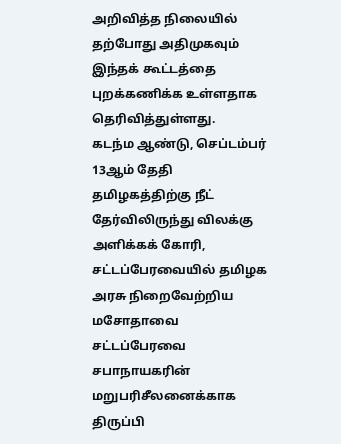அறிவித்த நிலையில் தற்போது அதிமுகவும் இந்தக் கூட்டத்தை புறக்கணிக்க உள்ளதாக தெரிவித்துள்ளது.
கடந்ம ஆண்டு, செப்டம்பர் 13ஆம் தேதி தமிழகத்திற்கு நீட் தேர்விலிருந்து விலக்கு அளிக்கக் கோரி, சட்டப்பேரவையில் தமிழக அரசு நிறைவேற்றிய மசோதாவை சட்டப்பேரவை சபாநாயகரின் மறுபரிசீலனைக்காக திருப்பி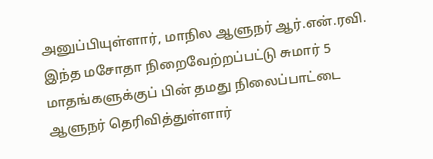அனுப்பியுள்ளார், மாநில ஆளுநர் ஆர்.என்.ரவி.
இந்த மசோதா நிறைவேற்றப்பட்டு சுமார் 5 மாதங்களுக்குப் பின் தமது நிலைப்பாட்டை ஆளுநர் தெரிவித்துள்ளார்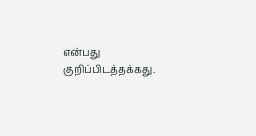என்பது குறிப்பிடத்தக்கது.